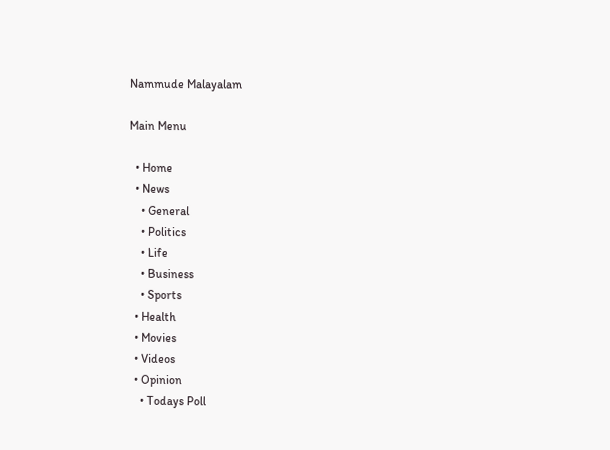Nammude Malayalam

Main Menu

  • Home
  • News
    • General
    • Politics
    • Life
    • Business
    • Sports
  • Health
  • Movies
  • Videos
  • Opinion
    • Todays Poll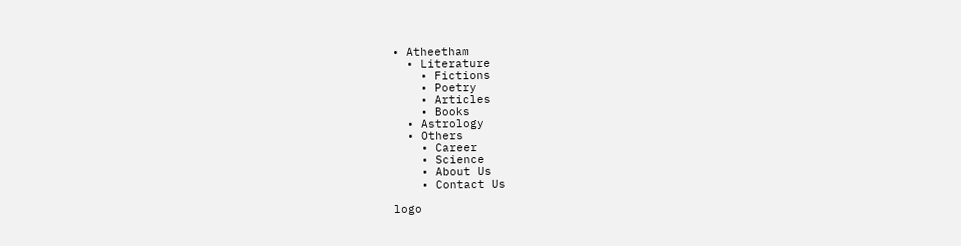• Atheetham
  • Literature
    • Fictions
    • Poetry
    • Articles
    • Books
  • Astrology
  • Others
    • Career
    • Science
    • About Us
    • Contact Us

logo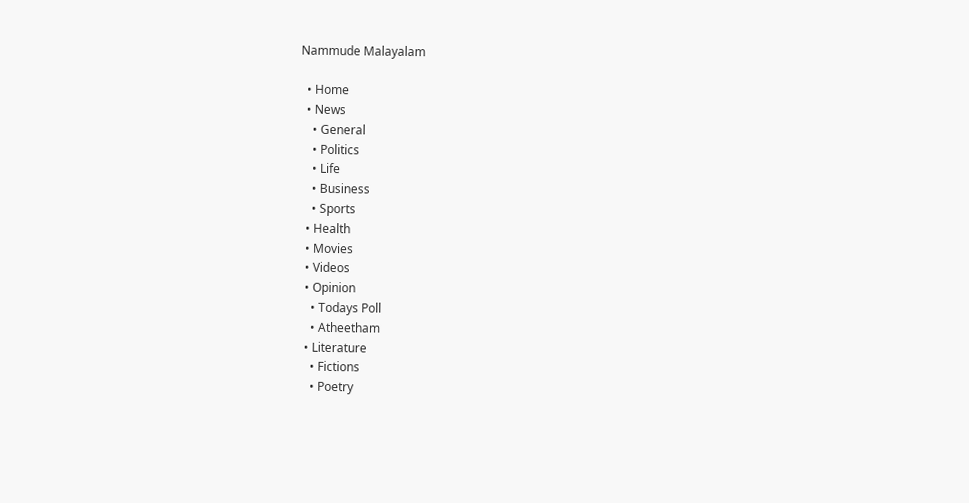Nammude Malayalam

  • Home
  • News
    • General
    • Politics
    • Life
    • Business
    • Sports
  • Health
  • Movies
  • Videos
  • Opinion
    • Todays Poll
    • Atheetham
  • Literature
    • Fictions
    • Poetry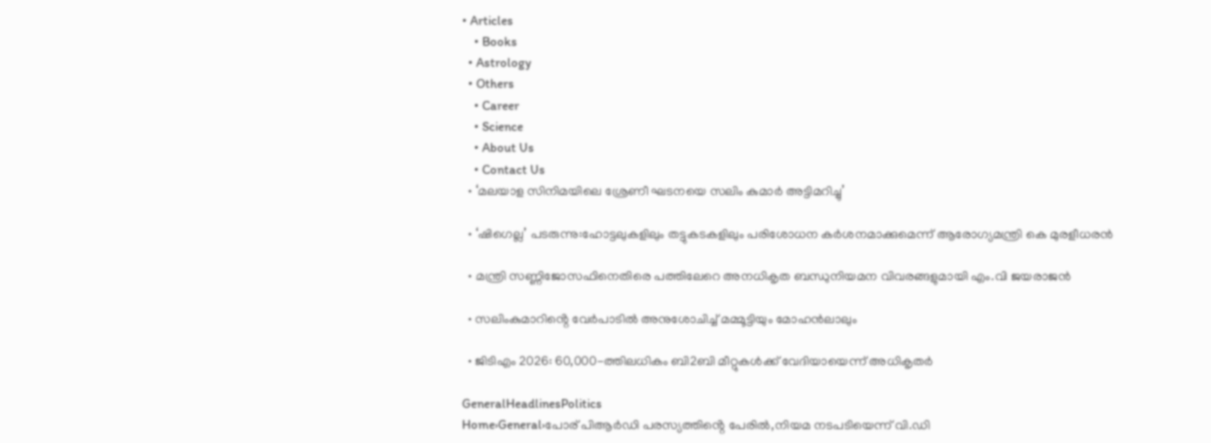• Articles
    • Books
  • Astrology
  • Others
    • Career
    • Science
    • About Us
    • Contact Us
  • ‘മലയാള സിനിമയിലെ ശ്രേണീ ഘടനയെ സലിം കുമാർ അട്ടിമറിച്ചു’

  • ‘ഷിഗെല്ല’ പടരുന്നു:ഹോട്ടലുകളിലും തട്ടുകടകളിലും പരിശോധന കർശനമാക്കുമെന്ന് ആരോഗ്യമന്ത്രി കെ മുരളീധരൻ

  • മന്ത്രി സണ്ണിജോസഫിനെതിരെ പത്തിലേറെ അനധികൃത ബന്ധുനിയമന വിവരങ്ങളുമായി എം.വി ജയരാജൻ

  • സലിംകുമാറിൻ്റെ വേർപാടിൽ അനുശോചിച്ച് മമ്മൂട്ടിയും മോഹൻലാലും

  • ജിടിഎം 2026: 60,000-ത്തിലധികം ബി2ബി മീറ്റുകള്‍ക്ക് വേദിയായെന്ന് അധികൃതർ

GeneralHeadlinesPolitics
Home›General›പോര് പിആർഡി പരസ്യത്തിൻ്റെ പേരിൽ,നിയമ നടപടിയെന്ന് വി.ഡി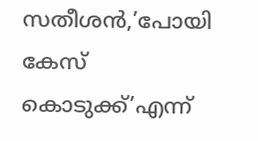സതീശൻ,’പോയി കേസ് കൊടുക്ക്’എന്ന്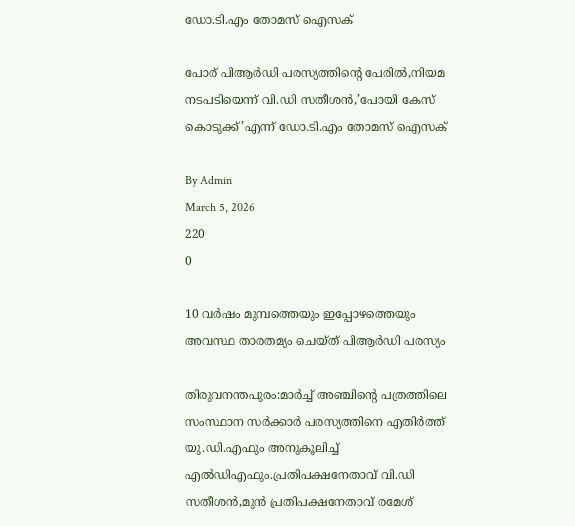ഡോ.ടി.എം തോമസ് ഐസക്

പോര് പിആർഡി പരസ്യത്തിൻ്റെ പേരിൽ,നിയമ നടപടിയെന്ന് വി.ഡി സതീശൻ,’പോയി കേസ് കൊടുക്ക്’എന്ന് ഡോ.ടി.എം തോമസ് ഐസക്

By Admin
March 5, 2026
220
0

10 വർഷം മുമ്പത്തെയും ഇപ്പോഴത്തെയും അവസ്ഥ താരതമ്യം ചെയ്ത് പിആർഡി പരസ്യം

തിരുവനന്തപുരം:മാർച്ച് അഞ്ചിൻ്റെ പത്രത്തിലെ സംസ്ഥാന സർക്കാർ പരസ്യത്തിനെ എതിർത്ത് യു.ഡി.എഫും അനുകൂലിച്ച് എൽഡിഎഫും.പ്രതിപക്ഷനേതാവ് വി.ഡി സതീശൻ,മുൻ പ്രതിപക്ഷനേതാവ് രമേശ്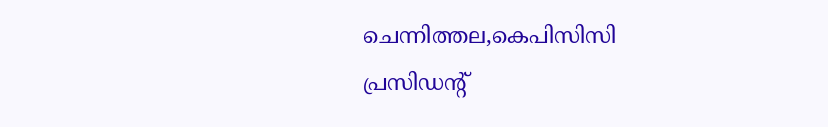ചെന്നിത്തല,കെപിസിസി പ്രസിഡൻ്റ്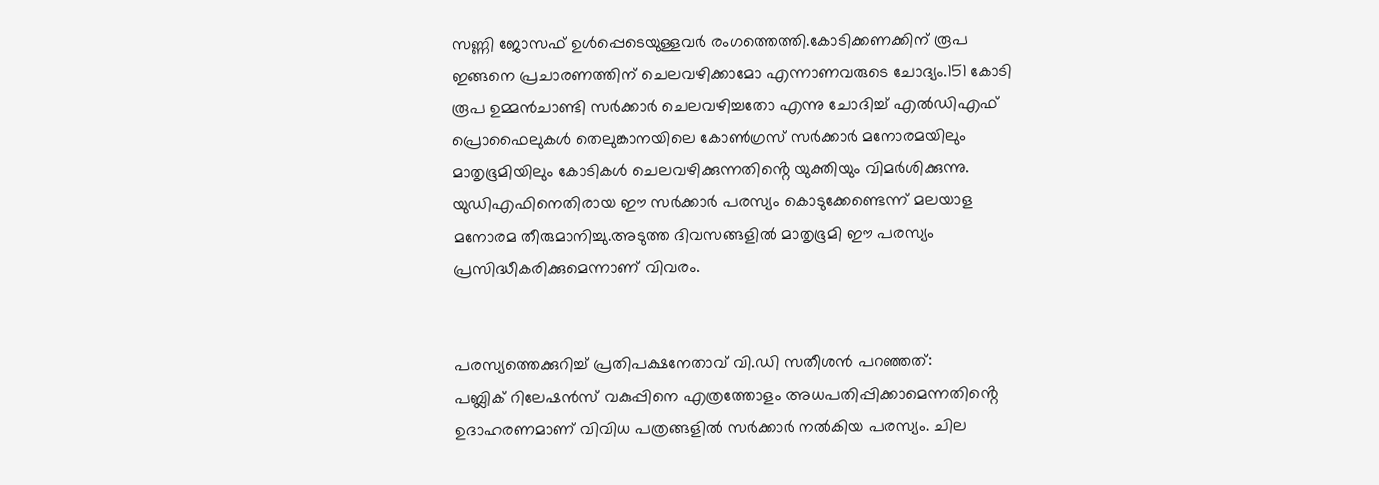സണ്ണി ജോസഫ് ഉൾപ്പെടെയുള്ളവർ രംഗത്തെത്തി.കോടിക്കണക്കിന് രൂപ ഇങ്ങനെ പ്രചാരണത്തിന് ചെലവഴിക്കാമോ എന്നാണവരുടെ ചോദ്യം.151 കോടി രൂപ ഉമ്മൻചാണ്ടി സർക്കാർ ചെലവഴിച്ചതോ എന്നു ചോദിച്ച് എൽഡിഎഫ് പ്രൊഫൈലുകൾ തെലുങ്കാനയിലെ കോൺഗ്രസ് സർക്കാർ മനോരമയിലും മാതൃഭൂമിയിലും കോടികൾ ചെലവഴിക്കുന്നതിൻ്റെ യുക്തിയും വിമർശിക്കുന്നു.
യുഡിഎഫിനെതിരായ ഈ സർക്കാർ പരസ്യം കൊടുക്കേണ്ടെന്ന് മലയാള മനോരമ തീരുമാനിച്ചു.അടുത്ത ദിവസങ്ങളിൽ മാതൃഭൂമി ഈ പരസ്യം പ്രസിദ്ധീകരിക്കുമെന്നാണ് വിവരം.


പരസ്യത്തെക്കുറിച്ച് പ്രതിപക്ഷനേതാവ് വി.ഡി സതീശൻ പറഞ്ഞത്:
പബ്ലിക് റിലേഷന്‍സ് വകുപ്പിനെ എത്രത്തോളം അധപതിപ്പിക്കാമെന്നതിൻ്റെ ഉദാഹരണമാണ് വിവിധ പത്രങ്ങളില്‍ സര്‍ക്കാര്‍ നല്‍കിയ പരസ്യം. ചില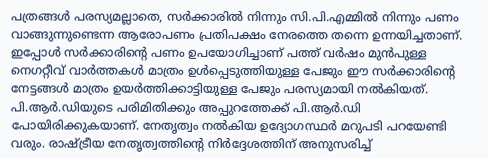പത്രങ്ങള്‍ പരസ്യമല്ലാതെ, സര്‍ക്കാരില്‍ നിന്നും സി.പി.എമ്മില്‍ നിന്നും പണം വാങ്ങുന്നുണ്ടെന്ന ആരോപണം പ്രതിപക്ഷം നേരത്തെ തന്നെ ഉന്നയിച്ചതാണ്. ഇപ്പോള്‍ സര്‍ക്കാരിൻ്റെ പണം ഉപയോഗിച്ചാണ് പത്ത് വര്‍ഷം മുന്‍പുള്ള നെഗറ്റീവ് വാര്‍ത്തകള്‍ മാത്രം ഉള്‍പ്പെടുത്തിയുള്ള പേജും ഈ സര്‍ക്കാരിൻ്റെ നേട്ടങ്ങള്‍ മാത്രം ഉയര്‍ത്തിക്കാട്ടിയുള്ള പേജും പരസ്യമായി നല്‍കിയത്. പി.ആര്‍.ഡിയുടെ പരിമിതിക്കും അപ്പുറത്തേക്ക് പി.ആര്‍.ഡി പോയിരിക്കുകയാണ്. നേതൃത്വം നല്‍കിയ ഉദ്യോഗസ്ഥര്‍ മറുപടി പറയേണ്ടി വരും. രാഷ്ട്രീയ നേതൃത്വത്തിന്‍റെ നിര്‍ദ്ദേശത്തിന് അനുസരിച്ച്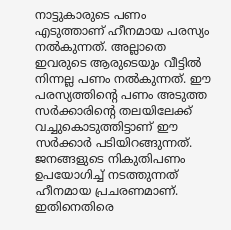നാട്ടുകാരുടെ പണം എടുത്താണ് ഹീനമായ പരസ്യം നല്‍കുന്നത്. അല്ലാതെ ഇവരുടെ ആരുടെയും വീട്ടില്‍ നിന്നല്ല പണം നല്‍കുന്നത്. ഈ പരസ്യത്തിന്‍റെ പണം അടുത്ത സര്‍ക്കാരിൻ്റെ തലയിലേക്ക് വച്ചുകൊടുത്തിട്ടാണ് ഈ സര്‍ക്കാര്‍ പടിയിറങ്ങുന്നത്. ജനങ്ങളുടെ നികുതിപണം ഉപയോഗിച്ച് നടത്തുന്നത് ഹീനമായ പ്രചരണമാണ്. ഇതിനെതിരെ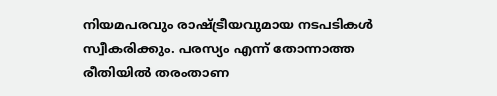നിയമപരവും രാഷ്ട്രീയവുമായ നടപടികള്‍ സ്വീകരിക്കും. പരസ്യം എന്ന് തോന്നാത്ത രീതിയില്‍ തരംതാണ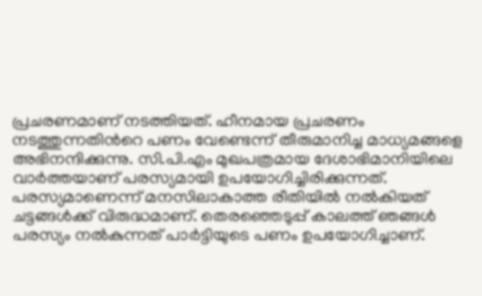പ്രചരണമാണ് നടത്തിയത്. ഹീനമായ പ്രചരണം നടത്തുന്നതിന്‍റെ പണം വേണ്ടെന്ന് തീരുമാനിച്ച മാധ്യമങ്ങളെ അഭിനന്ദിക്കുന്നു. സി.പി.എം മുഖപത്രമായ ദേശാഭിമാനിയിലെ വാര്‍ത്തയാണ് പരസ്യമായി ഉപയോഗിച്ചിരിക്കുന്നത്. പരസ്യമാണെന്ന് മനസിലാകാത്ത രീതിയില്‍ നല്‍കിയത് ചട്ടങ്ങള്‍ക്ക് വിരുദ്ധമാണ്. തെരഞ്ഞെടുപ്പ് കാലത്ത് ഞങ്ങള്‍ പരസ്യം നല്‍കുന്നത് പാര്‍ട്ടിയുടെ പണം ഉപയോഗിച്ചാണ്.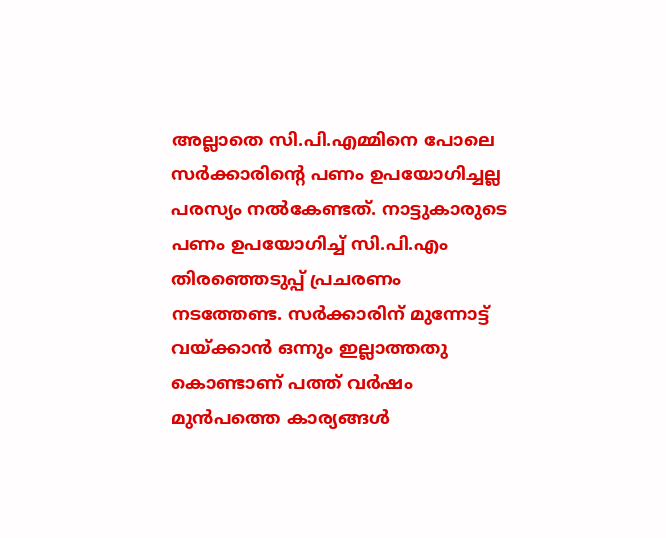അല്ലാതെ സി.പി.എമ്മിനെ പോലെ സര്‍ക്കാരിൻ്റെ പണം ഉപയോഗിച്ചല്ല പരസ്യം നല്‍കേണ്ടത്. നാട്ടുകാരുടെ പണം ഉപയോഗിച്ച് സി.പി.എം തിരഞ്ഞെടുപ്പ് പ്രചരണം നടത്തേണ്ട. സര്‍ക്കാരിന് മുന്നോട്ട് വയ്ക്കാന്‍ ഒന്നും ഇല്ലാത്തതു കൊണ്ടാണ് പത്ത് വര്‍ഷം മുന്‍പത്തെ കാര്യങ്ങള്‍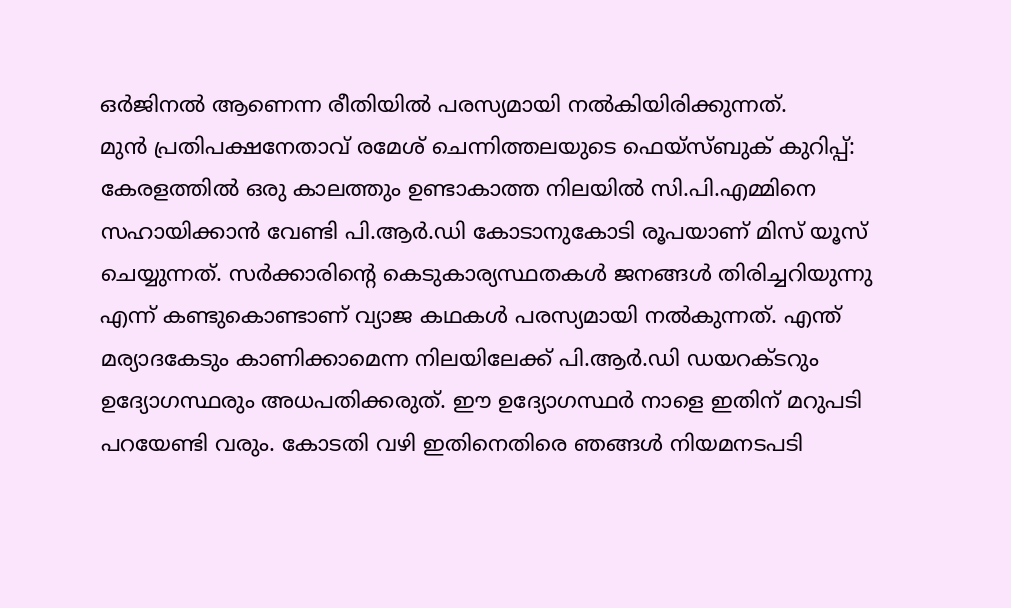ഒര്‍ജിനല്‍ ആണെന്ന രീതിയില്‍ പരസ്യമായി നല്‍കിയിരിക്കുന്നത്.
മുൻ പ്രതിപക്ഷനേതാവ് രമേശ് ചെന്നിത്തലയുടെ ഫെയ്സ്ബുക് കുറിപ്പ്:
കേരളത്തിൽ ഒരു കാലത്തും ഉണ്ടാകാത്ത നിലയിൽ സി.പി.എമ്മിനെ സഹായിക്കാൻ വേണ്ടി പി.ആർ.ഡി കോടാനുകോടി രൂപയാണ് മിസ് യൂസ് ചെയ്യുന്നത്. സർക്കാരിന്റെ കെടുകാര്യസ്ഥതകൾ ജനങ്ങൾ തിരിച്ചറിയുന്നു എന്ന് കണ്ടുകൊണ്ടാണ് വ്യാജ കഥകൾ പരസ്യമായി നൽകുന്നത്. എന്ത് മര്യാദകേടും കാണിക്കാമെന്ന നിലയിലേക്ക് പി.ആർ.ഡി ഡയറക്ടറും ഉദ്യോഗസ്ഥരും അധപതിക്കരുത്. ഈ ഉദ്യോഗസ്ഥർ നാളെ ഇതിന് മറുപടി പറയേണ്ടി വരും. കോടതി വഴി ഇതിനെതിരെ ഞങ്ങൾ നിയമനടപടി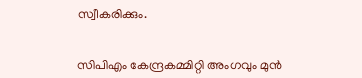സ്വീകരിക്കും.


സിപിഎം കേന്ദ്രകമ്മിറ്റി അംഗവും മുൻ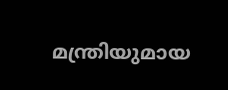മന്ത്രിയുമായ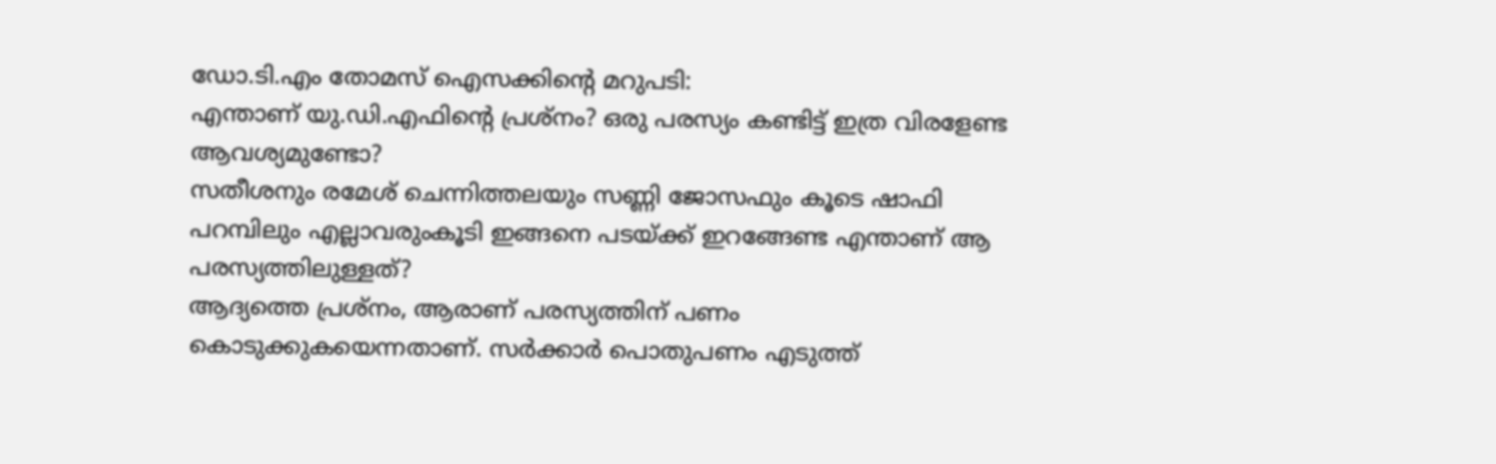ഡോ.ടി.എം തോമസ് ഐസക്കിൻ്റെ മറുപടി:
എന്താണ് യു.ഡി.എഫിന്‍റെ പ്രശ്നം? ഒരു പരസ്യം കണ്ടിട്ട് ഇത്ര വിരളേണ്ട ആവശ്യമുണ്ടോ?
സതീശനും രമേശ് ചെന്നിത്തലയും സണ്ണി ജോസഫും കൂടെ ഷാഫി പറമ്പിലും എല്ലാവരുംകൂടി ഇങ്ങനെ പടയ്ക്ക് ഇറങ്ങേണ്ട എന്താണ് ആ പരസ്യത്തിലുള്ളത്?
ആദ്യത്തെ പ്രശ്നം, ആരാണ് പരസ്യത്തിന് പണം കൊടുക്കുകയെന്നതാണ്. സർക്കാർ പൊതുപണം എടുത്ത്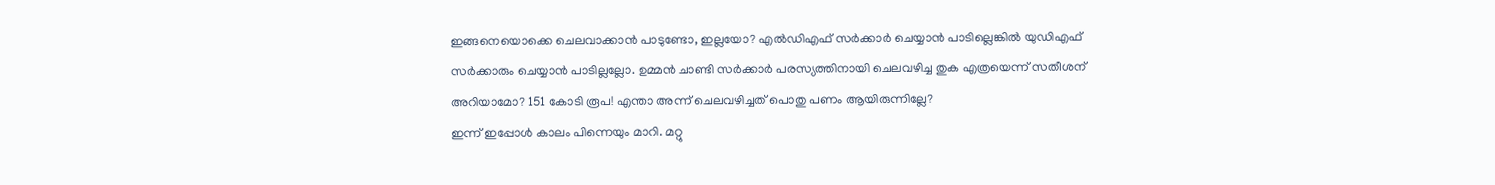ഇങ്ങനെയൊക്കെ ചെലവാക്കാൻ പാടുണ്ടോ, ഇല്ലയോ? എൽഡിഎഫ് സർക്കാർ ചെയ്യാൻ പാടില്ലെങ്കിൽ യുഡിഎഫ് സർക്കാരും ചെയ്യാൻ പാടില്ലല്ലോ. ഉമ്മൻ ചാണ്ടി സർക്കാർ പരസ്യത്തിനായി ചെലവഴിച്ച തുക എത്രയെന്ന് സതീശന് അറിയാമോ? 151 കോടി രൂപ! എന്താ അന്ന് ചെലവഴിച്ചത് പൊതു പണം ആയിരുന്നില്ലേ?
ഇന്ന് ഇപ്പോൾ കാലം പിന്നെയും മാറി. മറ്റു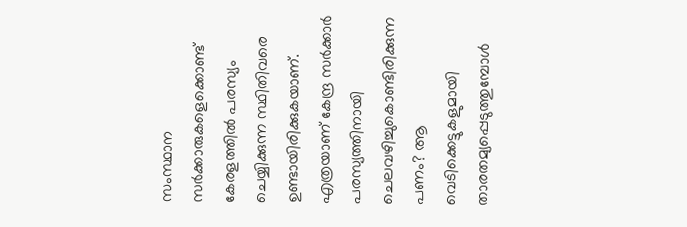സംസ്ഥാന സർക്കാരുകളെക്കൊണ്ട് കേരളത്തിൽ പരസ്യം ചെയ്യിക്കുന്ന സ്ഥിതിവരെ ഉണ്ടായിരിക്കുകയാണ്. എത്രയാണ് കേന്ദ്ര സർക്കാർ പരസ്യത്തിനായി ചെലവഴിച്ചുകൊണ്ടിരിക്കുന്ന പണം? ആ വെടിക്കെട്ടുകളുമായി താരതമ്യപ്പെടുത്തുമ്പോൾ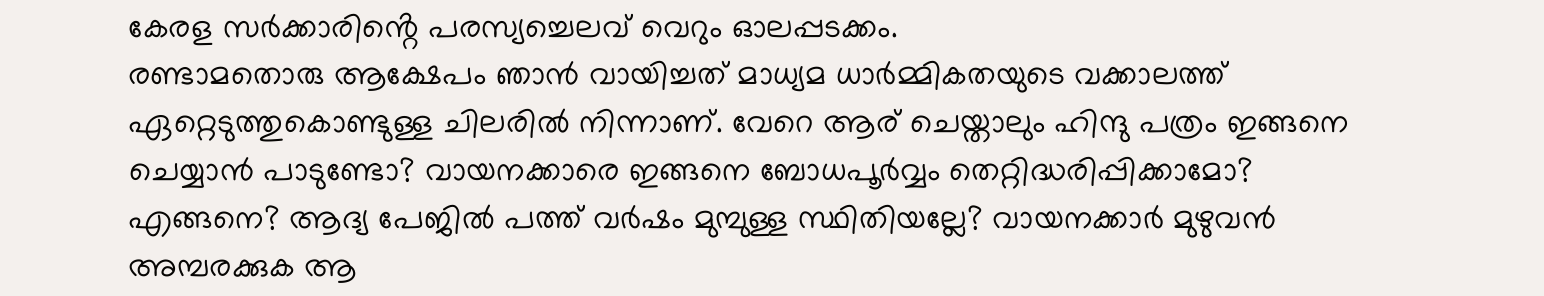കേരള സർക്കാരിൻ്റെ പരസ്യച്ചെലവ് വെറും ഓലപ്പടക്കം.
രണ്ടാമതൊരു ആക്ഷേപം ഞാൻ വായിച്ചത് മാധ്യമ ധാർമ്മികതയുടെ വക്കാലത്ത് ഏറ്റെടുത്തുകൊണ്ടുള്ള ചിലരിൽ നിന്നാണ്. വേറെ ആര് ചെയ്താലും ഹിന്ദു പത്രം ഇങ്ങനെ ചെയ്യാൻ പാടുണ്ടോ? വായനക്കാരെ ഇങ്ങനെ ബോധപൂർവ്വം തെറ്റിദ്ധരിപ്പിക്കാമോ? എങ്ങനെ? ആദ്യ പേജിൽ പത്ത് വർഷം മുമ്പുള്ള സ്ഥിതിയല്ലേ? വായനക്കാർ മുഴുവൻ അമ്പരക്കുക ആ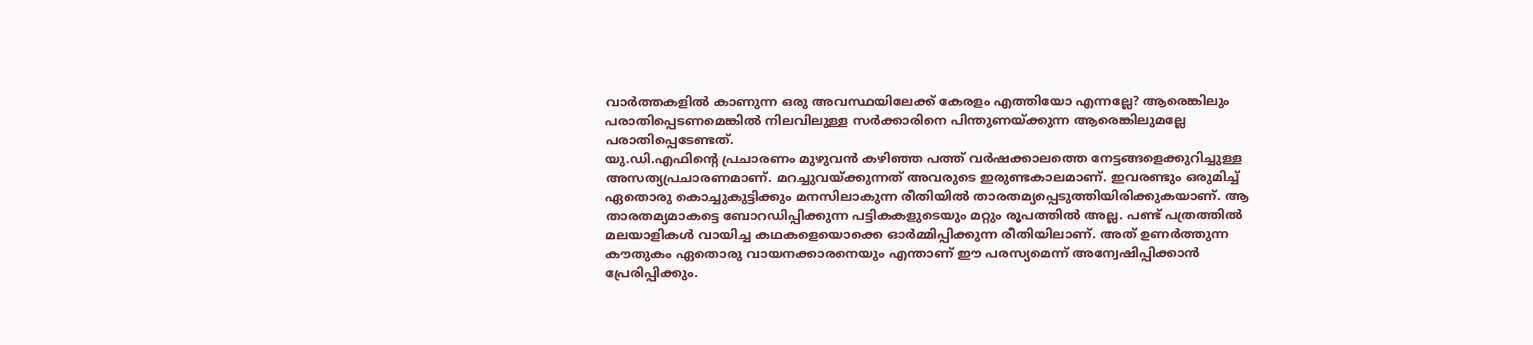വാർത്തകളിൽ കാണുന്ന ഒരു അവസ്ഥയിലേക്ക് കേരളം എത്തിയോ എന്നല്ലേ? ആരെങ്കിലും പരാതിപ്പെടണമെങ്കിൽ നിലവിലുള്ള സർക്കാരിനെ പിന്തുണയ്ക്കുന്ന ആരെങ്കിലുമല്ലേ പരാതിപ്പെടേണ്ടത്.
യു.ഡി.എഫിന്‍റെ പ്രചാരണം മുഴുവൻ കഴിഞ്ഞ പത്ത് വർഷക്കാലത്തെ നേട്ടങ്ങളെക്കുറിച്ചുള്ള അസത്യപ്രചാരണമാണ്. മറച്ചുവയ്ക്കുന്നത് അവരുടെ ഇരുണ്ടകാലമാണ്. ഇവരണ്ടും ഒരുമിച്ച് ഏതൊരു കൊച്ചുകുട്ടിക്കും മനസിലാകുന്ന രീതിയിൽ താരതമ്യപ്പെടുത്തിയിരിക്കുകയാണ്. ആ താരതമ്യമാകട്ടെ ബോറഡിപ്പിക്കുന്ന പട്ടികകളുടെയും മറ്റും രൂപത്തിൽ അല്ല. പണ്ട് പത്രത്തിൽ മലയാളികൾ വായിച്ച കഥകളെയൊക്കെ ഓർമ്മിപ്പിക്കുന്ന രീതിയിലാണ്. അത് ഉണർത്തുന്ന കൗതുകം ഏതൊരു വായനക്കാരനെയും എന്താണ് ഈ പരസ്യമെന്ന് അന്വേഷിപ്പിക്കാൻ പ്രേരിപ്പിക്കും.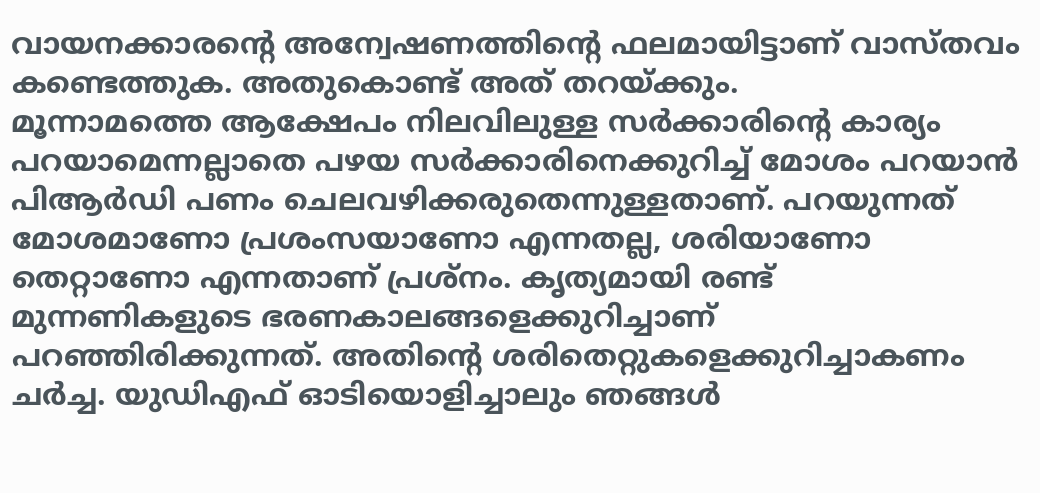വായനക്കാരന്‍റെ അന്വേഷണത്തിന്‍റെ ഫലമായിട്ടാണ് വാസ്തവം കണ്ടെത്തുക. അതുകൊണ്ട് അത് തറയ്ക്കും.
മൂന്നാമത്തെ ആക്ഷേപം നിലവിലുള്ള സർക്കാരിൻ്റെ കാര്യം പറയാമെന്നല്ലാതെ പഴയ സർക്കാരിനെക്കുറിച്ച് മോശം പറയാൻ പിആർഡി പണം ചെലവഴിക്കരുതെന്നുള്ളതാണ്. പറയുന്നത് മോശമാണോ പ്രശംസയാണോ എന്നതല്ല, ശരിയാണോ തെറ്റാണോ എന്നതാണ് പ്രശ്നം. കൃത്യമായി രണ്ട് മുന്നണികളുടെ ഭരണകാലങ്ങളെക്കുറിച്ചാണ് പറഞ്ഞിരിക്കുന്നത്. അതിന്‍റെ ശരിതെറ്റുകളെക്കുറിച്ചാകണം ചർച്ച. യുഡിഎഫ് ഓടിയൊളിച്ചാലും ഞങ്ങൾ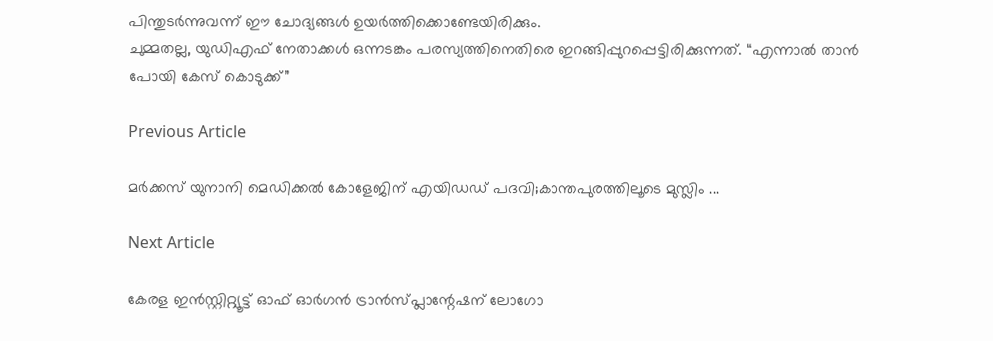പിന്തുടർന്നുവന്ന് ഈ ചോദ്യങ്ങൾ ഉയർത്തിക്കൊണ്ടേയിരിക്കും.
ചുമ്മതല്ല, യുഡിഎഫ് നേതാക്കൾ ഒന്നടങ്കം പരസ്യത്തിനെതിരെ ഇറങ്ങിപ്പുറപ്പെട്ടിരിക്കുന്നത്. “എന്നാൽ താൻ പോയി കേസ് കൊടുക്ക്”

Previous Article

മര്‍ക്കസ് യുനാനി മെഡിക്കല്‍ കോളേജിന് എയിഡഡ് പദവി;കാന്തപുരത്തിലൂടെ മുസ്ലിം ...

Next Article

കേരള ഇൻസ്റ്റിറ്റ്യൂട്ട് ഓഫ് ഓർഗൻ ട്രാൻസ്പ്ലാന്റേഷന് ലോഗോ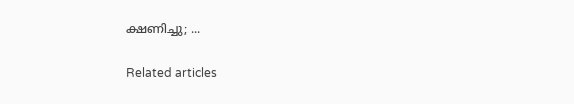ക്ഷണിച്ചു; ...

Related articles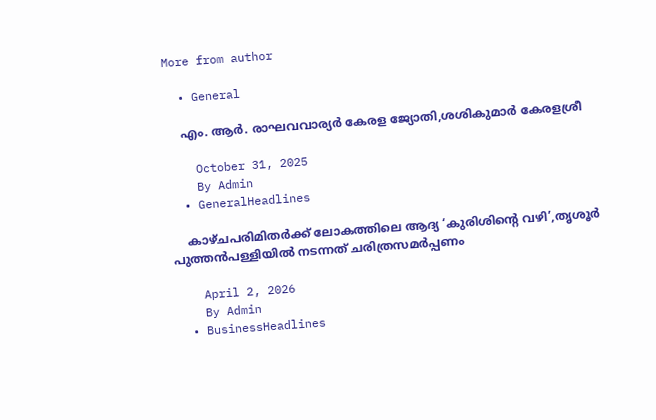More from author

  • General

    എം. ആർ. രാഘവവാര്യർ കേരള ജ്യോതി,ശശികുമാർ കേരളശ്രീ

    October 31, 2025
    By Admin
  • GeneralHeadlines

    കാഴ്ചപരിമിതര്‍ക്ക് ലോകത്തിലെ ആദ്യ ‘കുരിശിന്‍റെ വഴി’,തൃശൂര്‍ പുത്തന്‍പള്ളിയില്‍ നടന്നത് ചരിത്രസമര്‍പ്പണം

    April 2, 2026
    By Admin
  • BusinessHeadlines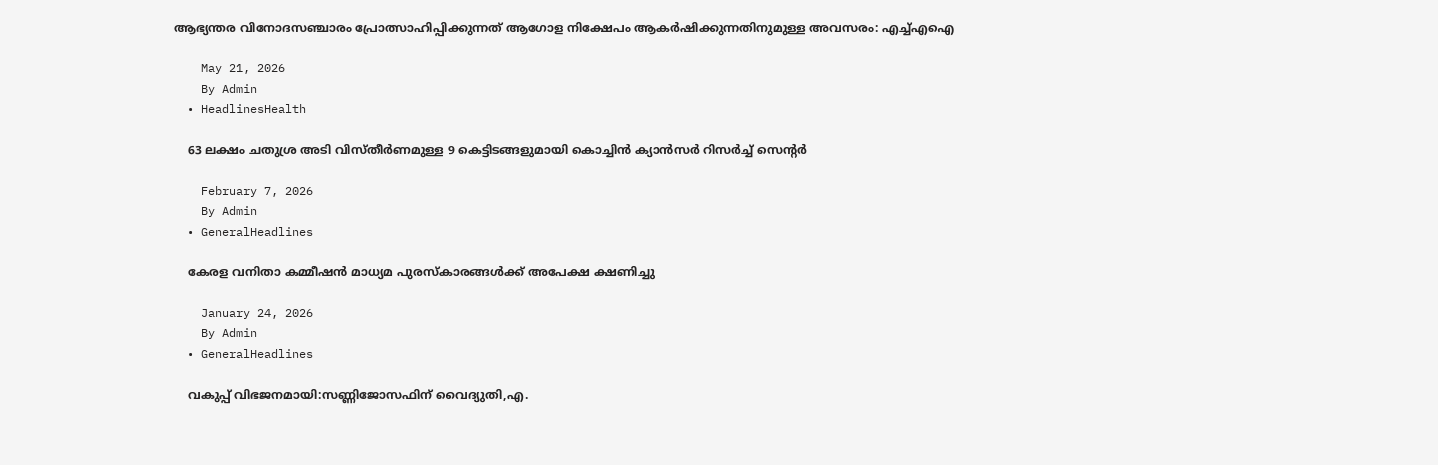ആഭ്യന്തര വിനോദസഞ്ചാരം പ്രോത്സാഹിപ്പിക്കുന്നത് ആഗോള നിക്ഷേപം ആകർഷിക്കുന്നതിനുമുള്ള അവസരം: എച്ച്എഐ

    May 21, 2026
    By Admin
  • HeadlinesHealth

    63 ലക്ഷം ചതുശ്ര അടി വിസ്തീര്‍ണമുള്ള 9 കെട്ടിടങ്ങളുമായി കൊച്ചിന്‍ ക്യാന്‍സര്‍ റിസര്‍ച്ച് സെന്‍റര്‍

    February 7, 2026
    By Admin
  • GeneralHeadlines

    കേരള വനിതാ കമ്മീഷൻ മാധ്യമ പുരസ്‌കാരങ്ങൾക്ക് അപേക്ഷ ക്ഷണിച്ചു

    January 24, 2026
    By Admin
  • GeneralHeadlines

    വകുപ്പ് വിഭജനമായി:സണ്ണിജോസഫിന് വൈദ്യുതി,എ.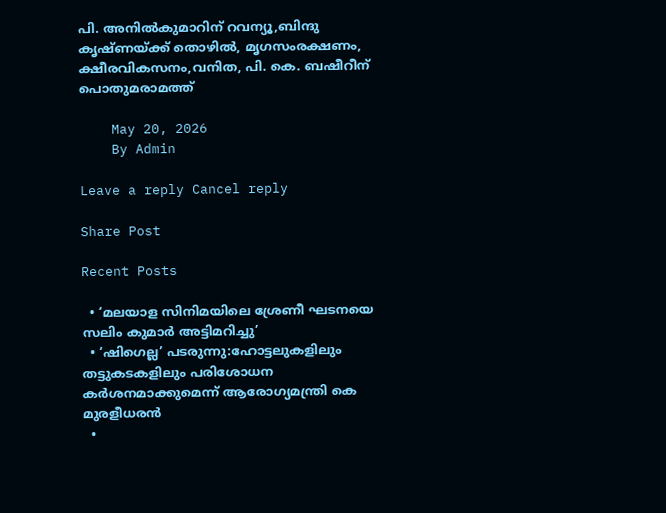പി. അനിൽകുമാറിന് റവന്യൂ,ബിന്ദു കൃഷ്ണയ്ക്ക് തൊഴിൽ, മൃഗസംരക്ഷണം, ക്ഷീരവികസനം,വനിത, പി. കെ. ബഷീറീന് പൊതുമരാമത്ത്

    May 20, 2026
    By Admin

Leave a reply Cancel reply

Share Post

Recent Posts

  • ‘മലയാള സിനിമയിലെ ശ്രേണീ ഘടനയെ സലിം കുമാർ അട്ടിമറിച്ചു’
  • ‘ഷിഗെല്ല’ പടരുന്നു:ഹോട്ടലുകളിലും തട്ടുകടകളിലും പരിശോധന കർശനമാക്കുമെന്ന് ആരോഗ്യമന്ത്രി കെ മുരളീധരൻ
  •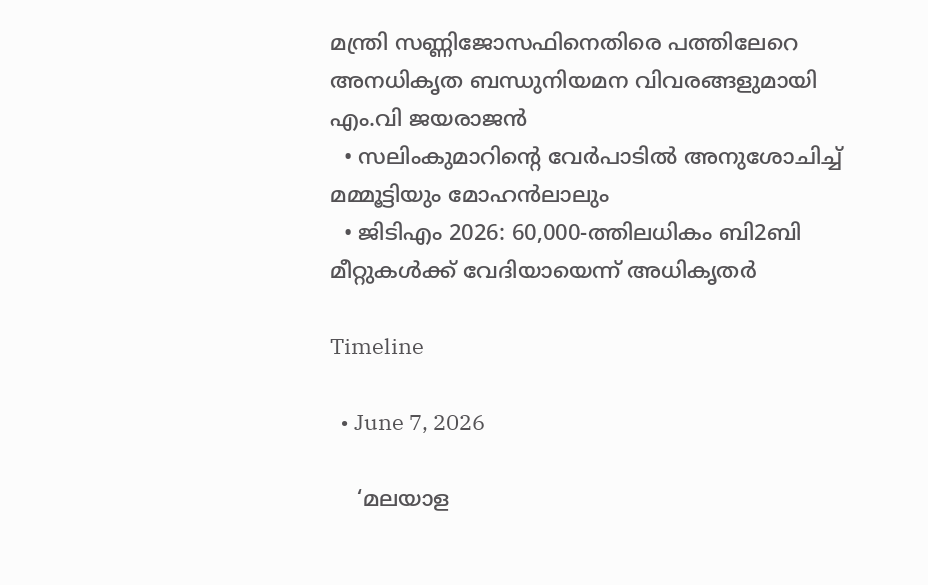മന്ത്രി സണ്ണിജോസഫിനെതിരെ പത്തിലേറെ അനധികൃത ബന്ധുനിയമന വിവരങ്ങളുമായി എം.വി ജയരാജൻ
  • സലിംകുമാറിൻ്റെ വേർപാടിൽ അനുശോചിച്ച് മമ്മൂട്ടിയും മോഹൻലാലും
  • ജിടിഎം 2026: 60,000-ത്തിലധികം ബി2ബി മീറ്റുകള്‍ക്ക് വേദിയായെന്ന് അധികൃതർ

Timeline

  • June 7, 2026

    ‘മലയാള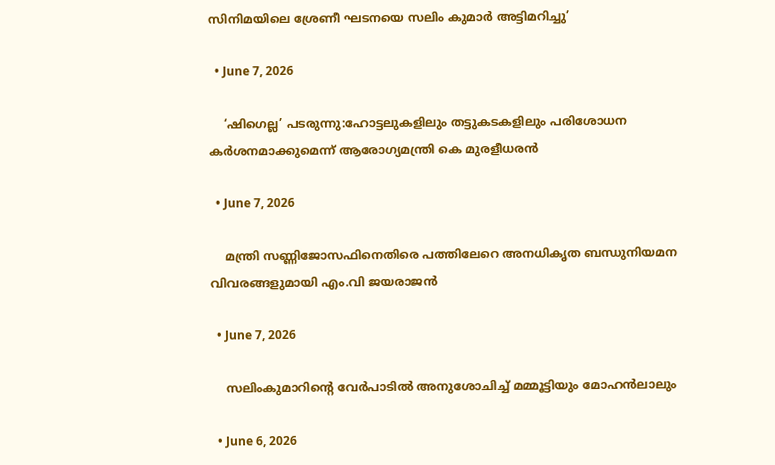സിനിമയിലെ ശ്രേണീ ഘടനയെ സലിം കുമാർ അട്ടിമറിച്ചു’

  • June 7, 2026

    ‘ഷിഗെല്ല’ പടരുന്നു:ഹോട്ടലുകളിലും തട്ടുകടകളിലും പരിശോധന കർശനമാക്കുമെന്ന് ആരോഗ്യമന്ത്രി കെ മുരളീധരൻ

  • June 7, 2026

    മന്ത്രി സണ്ണിജോസഫിനെതിരെ പത്തിലേറെ അനധികൃത ബന്ധുനിയമന വിവരങ്ങളുമായി എം.വി ജയരാജൻ

  • June 7, 2026

    സലിംകുമാറിൻ്റെ വേർപാടിൽ അനുശോചിച്ച് മമ്മൂട്ടിയും മോഹൻലാലും

  • June 6, 2026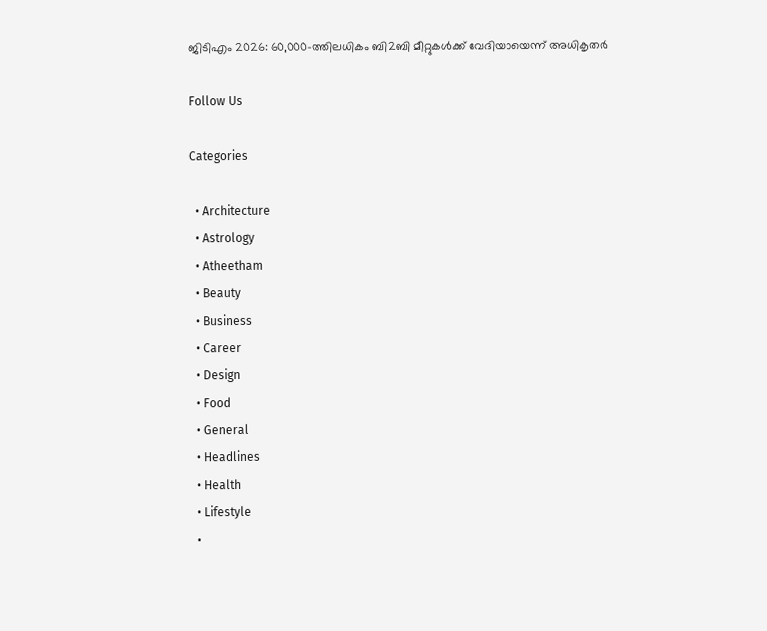ജിടിഎം 2026: 60,000-ത്തിലധികം ബി2ബി മീറ്റുകള്‍ക്ക് വേദിയായെന്ന് അധികൃതർ

Follow Us

Categories

  • Architecture
  • Astrology
  • Atheetham
  • Beauty
  • Business
  • Career
  • Design
  • Food
  • General
  • Headlines
  • Health
  • Lifestyle
  •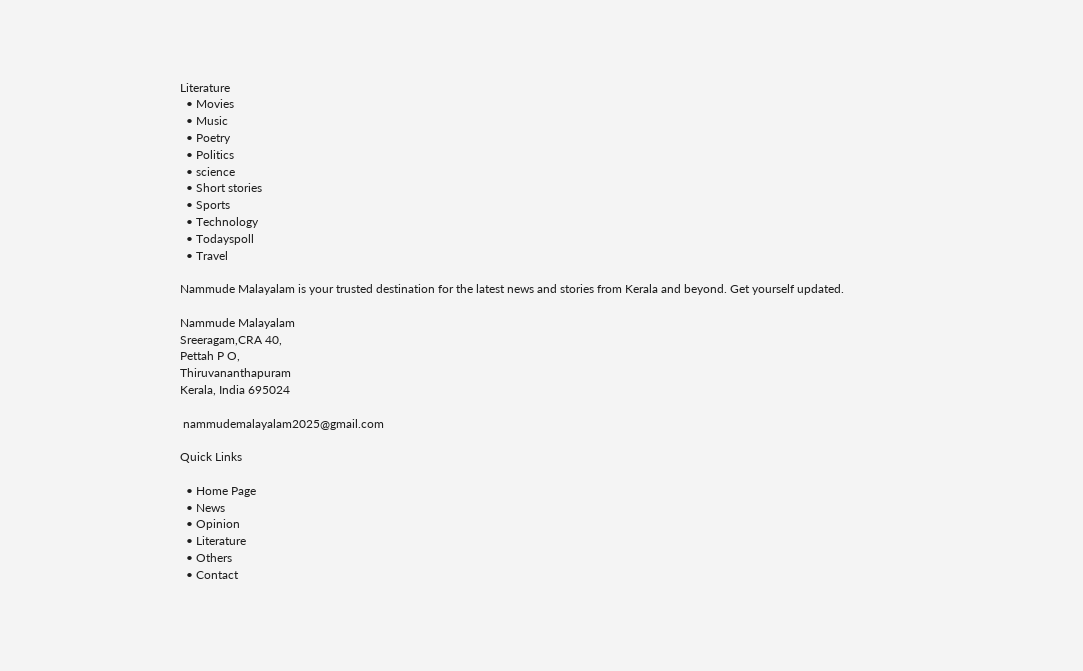Literature
  • Movies
  • Music
  • Poetry
  • Politics
  • science
  • Short stories
  • Sports
  • Technology
  • Todayspoll
  • Travel

Nammude Malayalam is your trusted destination for the latest news and stories from Kerala and beyond. Get yourself updated.

Nammude Malayalam
Sreeragam,CRA 40,
Pettah P O,
Thiruvananthapuram
Kerala, India 695024

 nammudemalayalam2025@gmail.com

Quick Links

  • Home Page
  • News
  • Opinion
  • Literature
  • Others
  • Contact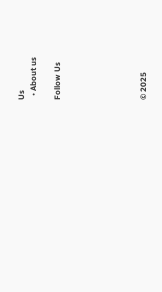Us
  • About us

Follow Us






© 2025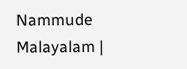Nammude Malayalam |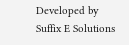Developed by Suffix E Solutions